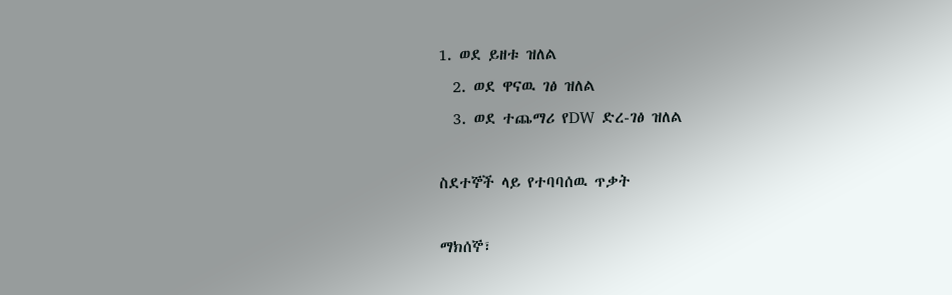1. ወደ ይዘቱ ዝለል
  2. ወደ ዋናዉ ገፅ ዝለል
  3. ወደ ተጨማሪ የDW ድረ-ገፅ ዝለል

ስደተኞች ላይ የተባባሰዉ ጥቃት

ማክሰኞ፣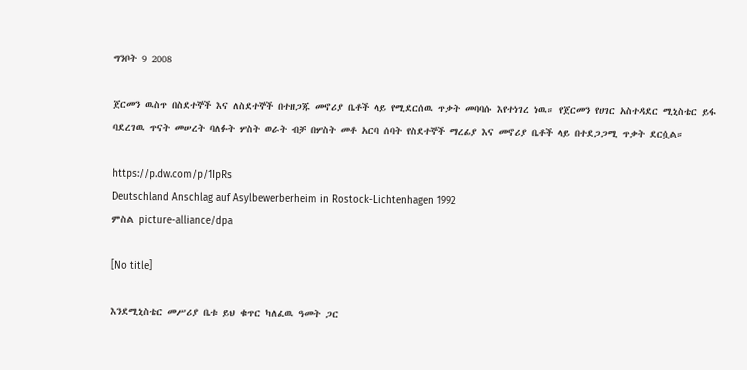ግንቦት 9 2008

ጀርመን ዉስጥ በስደተኞች እና ለስደተኞች በተዘጋጁ መኖሪያ ቤቶች ላይ የሚደርሰዉ ጥቃት መባባሱ እየተነገረ ነዉ። የጀርመን የሀገር አስተዳደር ሚኒስቴር ይፋ ባደረገዉ ጥናት መሠረት ባለፉት ሦስት ወራት ብቻ በሦስት መቶ አርባ ሰባት የስደተኞች ማረፊያ እና መኖሪያ ቤቶች ላይ በተደጋጋሚ ጥቃት ደርሷል።

https://p.dw.com/p/1IpRs
Deutschland Anschlag auf Asylbewerberheim in Rostock-Lichtenhagen 1992
ምስል picture-alliance/dpa

[No title]

እንደሚኒስቴር መሥሪያ ቤቱ ይህ ቁጥር ካለፈዉ ዓመት ጋር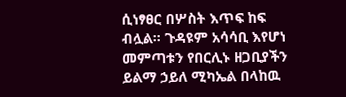ሲነፃፀር በሦስት እጥፍ ከፍ ብሏል። ጉዳዩም አሳሳቢ እየሆነ መምጣቱን የበርሊኑ ዘጋቢያችን ይልማ ኃይለ ሚካኤል በላከዉ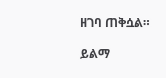ዘገባ ጠቅሷል።

ይልማ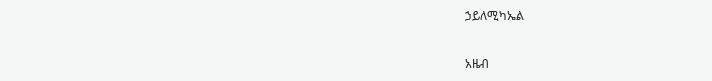ኃይለሚካኤል

አዜብ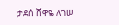ታደሰ ሸዋዬ ለገሠ